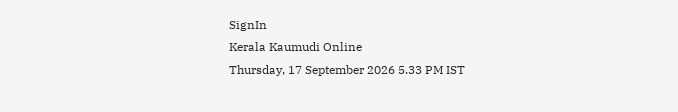SignIn
Kerala Kaumudi Online
Thursday, 17 September 2026 5.33 PM IST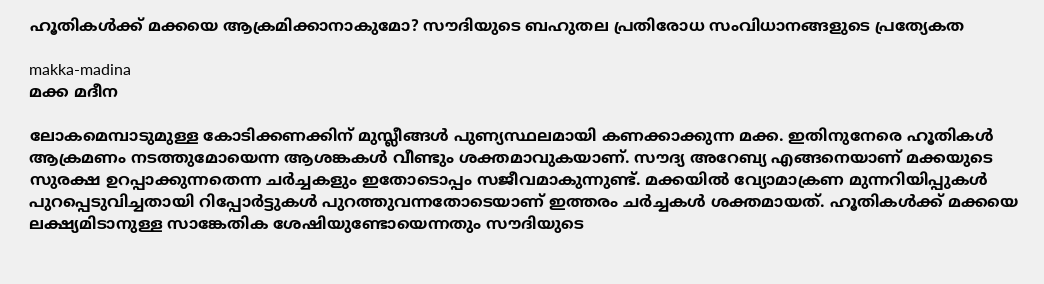ഹൂതികൾക്ക് മക്കയെ ആക്രമിക്കാനാകുമോ? സൗദിയുടെ ബഹുതല പ്രതിരോധ സംവിധാനങ്ങളുടെ പ്രത്യേകത

makka-madina
മക്ക മദീന

ലോകമെമ്പാടുമുള്ള കോടിക്കണക്കിന് മുസ്ലീങ്ങൾ പുണ്യസ്ഥലമായി കണക്കാക്കുന്ന മക്ക. ഇതിനുനേരെ ഹൂതികൾ ആക്രമണം നടത്തുമോയെന്ന ആശങ്കകൾ വീണ്ടും ശക്തമാവുകയാണ്. സൗദ്യ അറേബ്യ എങ്ങനെയാണ് മക്കയുടെ സുരക്ഷ ഉറപ്പാക്കുന്നതെന്ന ചർച്ചകളും ഇതോടൊപ്പം സജീവമാകുന്നുണ്ട്. മക്കയിൽ വ്യോമാക്രണ മുന്നറിയിപ്പുകൾ പുറപ്പെടുവിച്ചതായി റിപ്പോർട്ടുകൾ പുറത്തുവന്നതോടെയാണ് ഇത്തരം ചർച്ചകൾ ശക്തമായത്. ഹൂതികൾക്ക് മക്കയെ ലക്ഷ്യമിടാനുള്ള സാങ്കേതിക ശേഷിയുണ്ടോയെന്നതും സൗദിയുടെ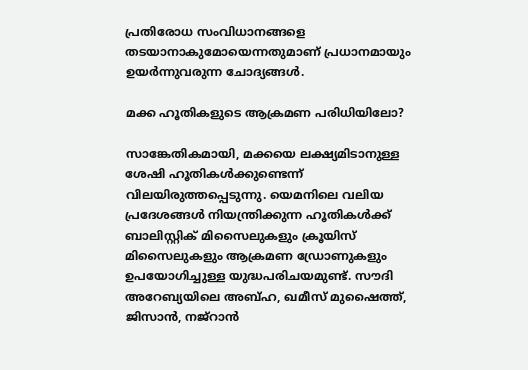പ്രതിരോധ സംവിധാനങ്ങളെ തടയാനാകുമോയെന്നതുമാണ് പ്രധാനമായും ഉയർന്നുവരുന്ന ചോദ്യങ്ങൾ.

മക്ക ഹൂതികളുടെ ആക്രമണ പരിധിയിലോ?

സാങ്കേതികമായി, മക്കയെ ലക്ഷ്യമിടാനുള്ള ശേഷി ഹൂതികൾക്കുണ്ടെന്ന് വിലയിരുത്തപ്പെടുന്നു. യെമനിലെ വലിയ പ്രദേശങ്ങൾ നിയന്ത്രിക്കുന്ന ഹൂതികൾക്ക് ബാലിസ്റ്റിക് മിസൈലുകളും ക്രൂയിസ് മിസൈലുകളും ആക്രമണ ഡ്രോണുകളും ഉപയോഗിച്ചുള്ള യുദ്ധപരിചയമുണ്ട്. സൗദി അറേബ്യയിലെ അബ്‌ഹ, ഖമീസ് മുഷൈത്ത്, ജിസാൻ, നജ്‌റാൻ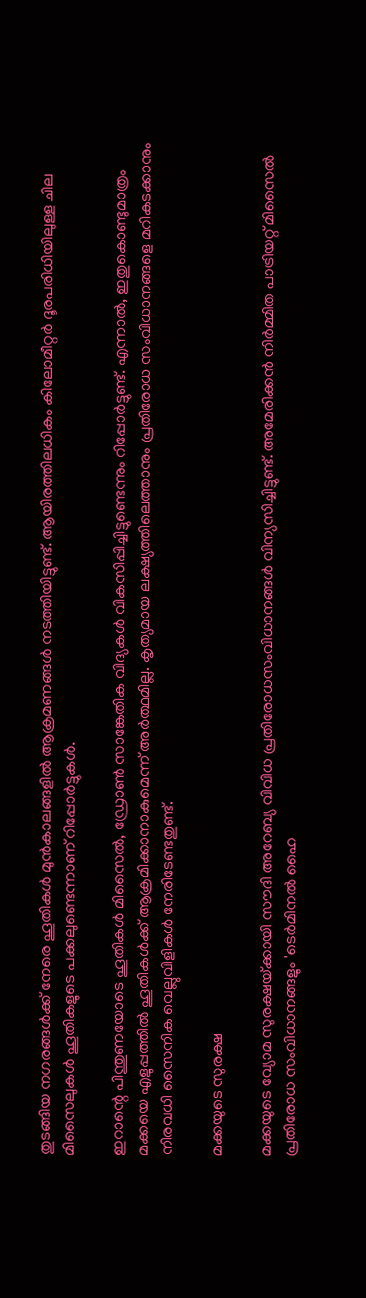തുടങ്ങിയ നഗരങ്ങൾക്ക് നേരെ ഹൂതികൾ മുൻകാലങ്ങളിൽ ആക്രമണങ്ങൾ നടത്തിയിട്ടുണ്ട്. ആയിരത്തിലധികം കിലോമീറ്റർ ദൂരപരിധിയിലുള്ള ചില മിസൈലുകൾ ഹൂതികളുടെ പക്കലുണ്ടെന്നാണ് റിപ്പോർട്ടുകൾ.

ഇറാന്റെ പിന്തുണയോടെ ഹൂതികൾ മിസൈൽ, ഡ്രോൺ സാങ്കേതിക വിദ്യകൾ വികസിപ്പിച്ചിട്ടുണ്ടെന്നും റിപ്പോർട്ടുണ്ട്. എന്നാൽ, ഇതുകൊണ്ടുമാത്രം മക്കയെ എളുപ്പത്തിൽ ഹൂതികൾക്ക് ആക്രമിക്കാനാകുമെന്ന് അർത്ഥമില്ല. കൃത്യമായ ലക്ഷ്യത്തിലെത്താനും പ്രതിരോധ സംവിധാനങ്ങളെ മറികടക്കാനും നിരവധി സൈനിക വെല്ലുവിളികൾ നേരിടേണ്ടതുണ്ട്.

മക്കയുടെ സുരക്ഷ

മക്കയുടെ വ്യോമ സുരക്ഷയ്‌ക്കായി സൗദി അറേബ്യ വിവിധ പ്രതിരോധസംവിധാനങ്ങൾ വിന്യസിച്ചിട്ടുണ്ട്. അമേരിക്കൻ നിർമ്മിത പാട്രിയറ്റ് മിസൈൽ പ്രതിരോധ സംവിധാനങ്ങളും 'ടെർമിനൽ ഹൈ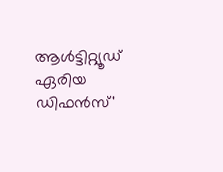ആൾട്ടിറ്റ്യൂഡ് ഏരിയ ഡിഫൻസ്'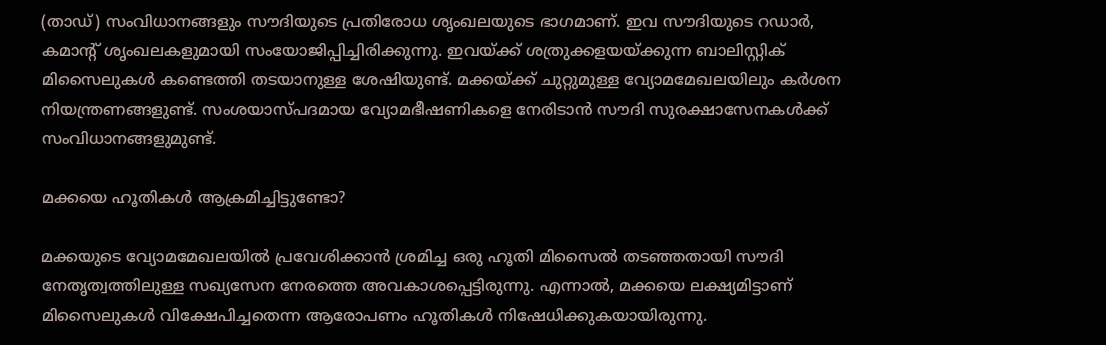(താഡ്) സംവിധാനങ്ങളും സൗദിയുടെ പ്രതിരോധ ശൃംഖലയുടെ ഭാഗമാണ്. ഇവ സൗദിയുടെ റഡാർ, കമാന്റ് ശൃംഖലകളുമായി സംയോജിപ്പിച്ചിരിക്കുന്നു. ഇവയ്‌ക്ക് ശത്രുക്കളയയ്‌ക്കുന്ന ബാലിസ്റ്റിക് മിസൈലുകൾ കണ്ടെത്തി തടയാനുള്ള ശേഷിയുണ്ട്. മക്കയ്‌ക്ക് ചുറ്റുമുള്ള വ്യോമമേഖലയിലും കർശന നിയന്ത്രണങ്ങളുണ്ട്. സംശയാ‌സ്‌പദമായ വ്യോമഭീഷണികളെ നേരിടാൻ സൗദി സുരക്ഷാസേനകൾക്ക് സംവിധാനങ്ങളുമുണ്ട്.

മക്കയെ ഹൂതികൾ ആക്രമിച്ചിട്ടുണ്ടോ?

മക്കയുടെ വ്യോമമേഖലയിൽ പ്രവേശിക്കാൻ ശ്രമിച്ച ഒരു ഹൂതി മിസൈൽ തടഞ്ഞതായി സൗദി നേതൃത്വത്തിലുള്ള സഖ്യസേന നേരത്തെ അവകാശപ്പെട്ടിരുന്നു. എന്നാൽ, മക്കയെ ലക്ഷ്യമിട്ടാണ് മിസൈലുകൾ വിക്ഷേപിച്ചതെന്ന ആരോപണം ഹൂതികൾ നിഷേധിക്കുകയായിരുന്നു.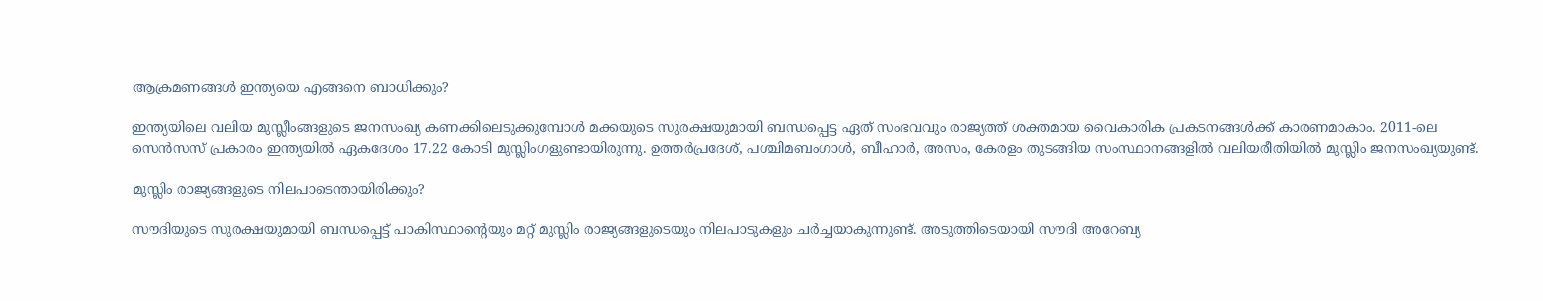ആക്രമണങ്ങൾ ഇന്ത്യയെ എങ്ങനെ ബാധിക്കും?

ഇന്ത്യയിലെ വലിയ മുസ്ലീംങ്ങളുടെ ജനസംഖ്യ കണക്കിലെടുക്കുമ്പോൾ മക്കയുടെ സുരക്ഷയുമായി ബന്ധപ്പെട്ട ഏത് സംഭവവും രാജ്യത്ത് ശക്തമായ വൈകാരിക പ്രകടനങ്ങൾക്ക് കാരണമാകാം. 2011-ലെ സെൻസസ് പ്രകാരം ഇന്ത്യയിൽ ഏകദേശം 17.22 കോടി മുസ്ലിംഗളുണ്ടായിരുന്നു. ഉത്തർപ്രദേശ്, പശ്ചിമബംഗാൾ, ബീഹാർ, അസം, കേരളം തുടങ്ങിയ സംസ്ഥാനങ്ങളിൽ വലിയരീതിയിൽ മുസ്ലിം ജനസംഖ്യയുണ്ട്.

മുസ്ലിം രാജ്യങ്ങളുടെ നിലപാടെന്തായിരിക്കും?

സൗദിയുടെ സുരക്ഷയുമായി ബന്ധപ്പെട്ട് പാകിസ്ഥാന്റെയും മറ്റ് മുസ്ലിം രാജ്യങ്ങളുടെയും നിലപാടുകളും ചർച്ചയാകുന്നുണ്ട്. അടുത്തിടെയായി സൗദി അറേബ്യ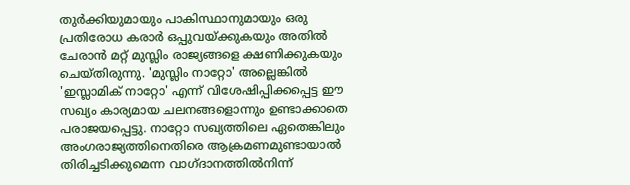തുർക്കിയുമായും പാകിസ്ഥാനുമായും ഒരു പ്രതിരോധ കരാർ ഒപ്പുവയ്‌ക്കുകയും അതിൽ ചേരാൻ മറ്റ് മുസ്ലിം രാജ്യങ്ങളെ ക്ഷണിക്കുകയും ചെയ്‌തിരുന്നു. 'മുസ്ലിം നാറ്റോ' അല്ലെങ്കിൽ 'ഇസ്ലാമിക് നാറ്റോ' എന്ന് വിശേഷിപ്പിക്കപ്പെട്ട ഈ സഖ്യം കാര്യമായ ചലനങ്ങളൊന്നും ഉണ്ടാക്കാതെ പരാജയപ്പെട്ടു. നാറ്റോ സഖ്യത്തിലെ ഏതെങ്കിലും അംഗരാജ്യത്തിനെതിരെ ആക്രമണമുണ്ടായാൽ തിരിച്ചടിക്കുമെന്ന വാഗ്ദാനത്തിൽനിന്ന്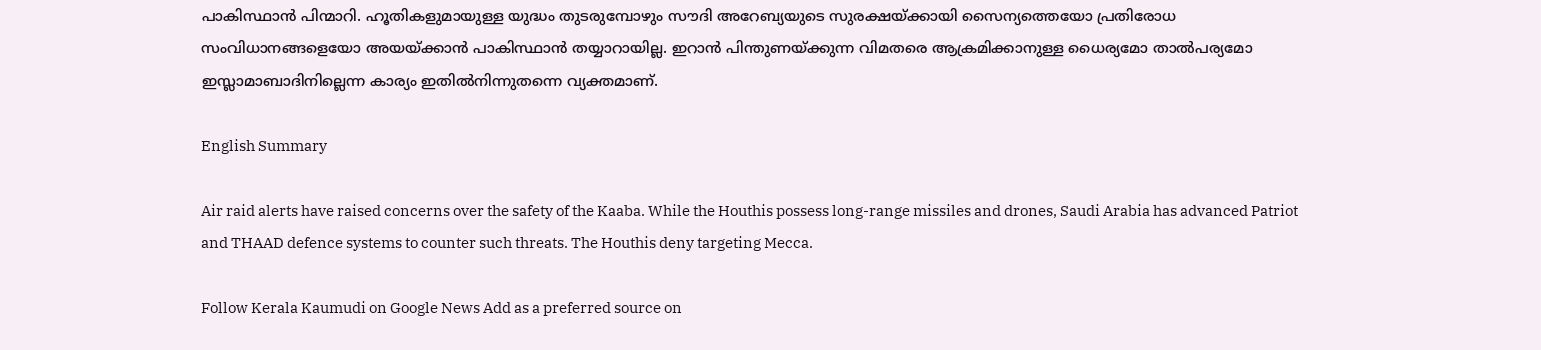പാകിസ്ഥാൻ പിന്മാറി. ഹൂതികളുമായുള്ള യുദ്ധം തുടരുമ്പോഴും സൗദി അറേബ്യയുടെ സുരക്ഷയ്‌ക്കായി സൈന്യത്തെയോ പ്രതിരോധ സംവിധാനങ്ങളെയോ അയയ്‌ക്കാൻ പാകിസ്ഥാൻ തയ്യാറായില്ല. ഇറാൻ പിന്തുണയ്‌ക്കുന്ന വിമതരെ ആക്രമിക്കാനുള്ള ധൈര്യമോ താൽപര്യമോ ഇസ്ലാമാബാദിനില്ലെന്ന കാര്യം ഇതിൽനിന്നുതന്നെ വ്യക്തമാണ്.

English Summary

Air raid alerts have raised concerns over the safety of the Kaaba. While the Houthis possess long-range missiles and drones, Saudi Arabia has advanced Patriot and THAAD defence systems to counter such threats. The Houthis deny targeting Mecca.

Follow Kerala Kaumudi on Google News Add as a preferred source on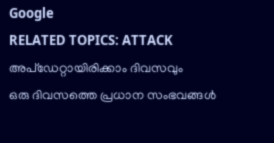Google
RELATED TOPICS: ATTACK
അപ്ഡേറ്റായിരിക്കാം ദിവസവും
ഒരു ദിവസത്തെ പ്രധാന സംഭവങ്ങൾ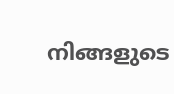നിങ്ങളുടെ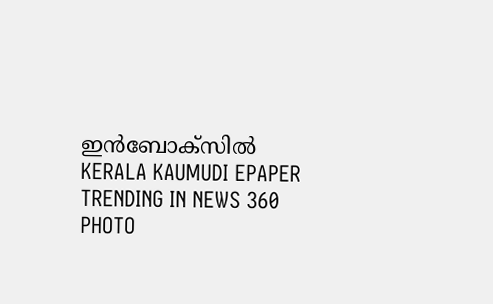ഇൻബോക്സിൽ
KERALA KAUMUDI EPAPER
TRENDING IN NEWS 360
PHOTO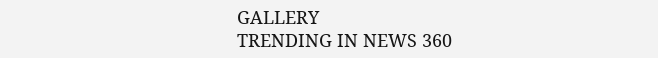GALLERY
TRENDING IN NEWS 360